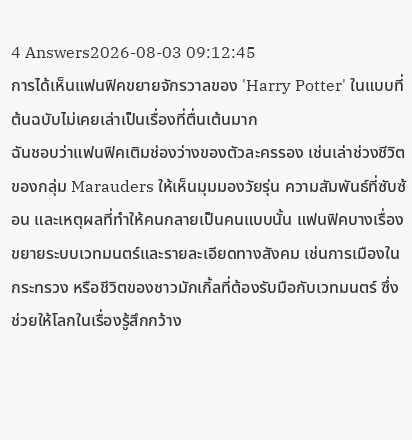4 Answers2026-08-03 09:12:45
การได้เห็นแฟนฟิคขยายจักรวาลของ 'Harry Potter' ในแบบที่ต้นฉบับไม่เคยเล่าเป็นเรื่องที่ตื่นเต้นมาก
ฉันชอบว่าแฟนฟิคเติมช่องว่างของตัวละครรอง เช่นเล่าช่วงชีวิตของกลุ่ม Marauders ให้เห็นมุมมองวัยรุ่น ความสัมพันธ์ที่ซับซ้อน และเหตุผลที่ทำให้คนกลายเป็นคนแบบนั้น แฟนฟิคบางเรื่องขยายระบบเวทมนตร์และรายละเอียดทางสังคม เช่นการเมืองในกระทรวง หรือชีวิตของชาวมักเกิ้ลที่ต้องรับมือกับเวทมนตร์ ซึ่งช่วยให้โลกในเรื่องรู้สึกกว้าง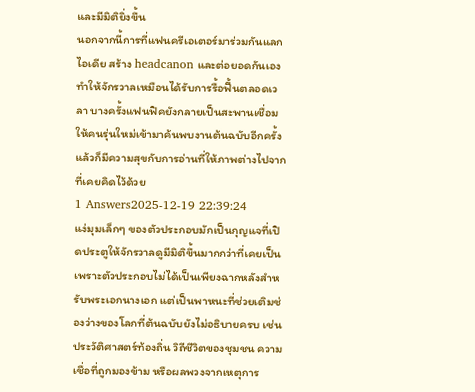และมีมิติยิ่งขึ้น
นอกจากนี้การที่แฟนครีเอเตอร์มาร่วมกันแลกไอเดีย สร้าง headcanon และต่อยอดกันเอง ทำให้จักรวาลเหมือนได้รับการรื้อฟื้นตลอดเวลา บางครั้งแฟนฟิคยังกลายเป็นสะพานเชื่อมให้คนรุ่นใหม่เข้ามาค้นพบงานต้นฉบับอีกครั้ง แล้วก็มีความสุขกับการอ่านที่ให้ภาพต่างไปจากที่เคยคิดไว้ด้วย
1 Answers2025-12-19 22:39:24
แง่มุมเล็กๆ ของตัวประกอบมักเป็นกุญแจที่เปิดประตูให้จักรวาลดูมีมิติขึ้นมากกว่าที่เคยเป็น เพราะตัวประกอบไม่ได้เป็นเพียงฉากหลังสำหรับพระเอกนางเอก แต่เป็นพาหนะที่ช่วยเติมช่องว่างของโลกที่ต้นฉบับยังไม่อธิบายครบ เช่น ประวัติศาสตร์ท้องถิ่น วิถีชีวิตของชุมชน ความเชื่อที่ถูกมองข้าม หรือผลพวงจากเหตุการ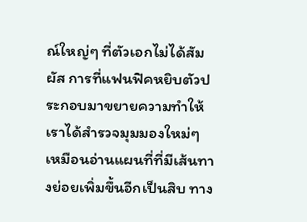ณ์ใหญ่ๆ ที่ตัวเอกไม่ได้สัมผัส การที่แฟนฟิคหยิบตัวประกอบมาขยายความทำให้เราได้สำรวจมุมมองใหม่ๆ เหมือนอ่านแผนที่ที่มีเส้นทางย่อยเพิ่มขึ้นอีกเป็นสิบ ทาง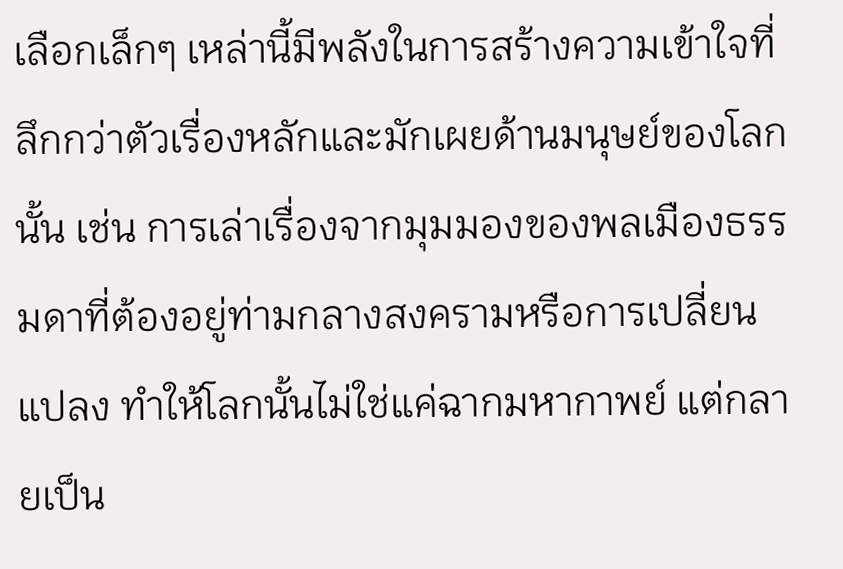เลือกเล็กๆ เหล่านี้มีพลังในการสร้างความเข้าใจที่ลึกกว่าตัวเรื่องหลักและมักเผยด้านมนุษย์ของโลกนั้น เช่น การเล่าเรื่องจากมุมมองของพลเมืองธรรมดาที่ต้องอยู่ท่ามกลางสงครามหรือการเปลี่ยนแปลง ทำให้โลกนั้นไม่ใช่แค่ฉากมหากาพย์ แต่กลายเป็น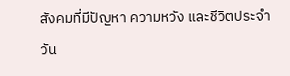สังคมที่มีปัญหา ความหวัง และชีวิตประจำวัน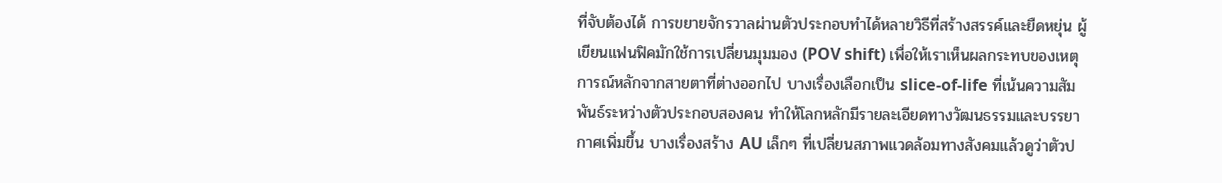ที่จับต้องได้ การขยายจักรวาลผ่านตัวประกอบทำได้หลายวิธีที่สร้างสรรค์และยืดหยุ่น ผู้เขียนแฟนฟิคมักใช้การเปลี่ยนมุมมอง (POV shift) เพื่อให้เราเห็นผลกระทบของเหตุการณ์หลักจากสายตาที่ต่างออกไป บางเรื่องเลือกเป็น slice-of-life ที่เน้นความสัมพันธ์ระหว่างตัวประกอบสองคน ทำให้โลกหลักมีรายละเอียดทางวัฒนธรรมและบรรยากาศเพิ่มขึ้น บางเรื่องสร้าง AU เล็กๆ ที่เปลี่ยนสภาพแวดล้อมทางสังคมแล้วดูว่าตัวป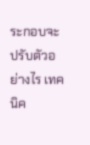ระกอบจะปรับตัวอย่างไร เทคนิค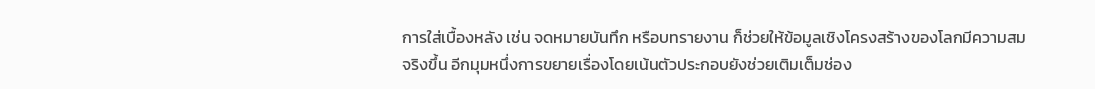การใส่เบื้องหลัง เช่น จดหมายบันทึก หรือบทรายงาน ก็ช่วยให้ข้อมูลเชิงโครงสร้างของโลกมีความสมจริงขึ้น อีกมุมหนึ่งการขยายเรื่องโดยเน้นตัวประกอบยังช่วยเติมเต็มช่อง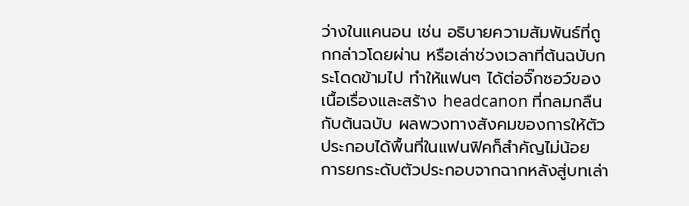ว่างในแคนอน เช่น อธิบายความสัมพันธ์ที่ถูกกล่าวโดยผ่าน หรือเล่าช่วงเวลาที่ต้นฉบับกระโดดข้ามไป ทำให้แฟนๆ ได้ต่อจิ๊กซอว์ของเนื้อเรื่องและสร้าง headcanon ที่กลมกลืนกับต้นฉบับ ผลพวงทางสังคมของการให้ตัวประกอบได้พื้นที่ในแฟนฟิคก็สำคัญไม่น้อย การยกระดับตัวประกอบจากฉากหลังสู่บทเล่า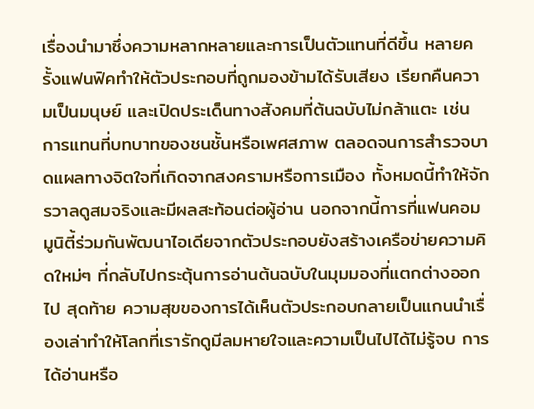เรื่องนำมาซึ่งความหลากหลายและการเป็นตัวแทนที่ดีขึ้น หลายครั้งแฟนฟิคทำให้ตัวประกอบที่ถูกมองข้ามได้รับเสียง เรียกคืนความเป็นมนุษย์ และเปิดประเด็นทางสังคมที่ต้นฉบับไม่กล้าแตะ เช่น การแทนที่บทบาทของชนชั้นหรือเพศสภาพ ตลอดจนการสำรวจบาดแผลทางจิตใจที่เกิดจากสงครามหรือการเมือง ทั้งหมดนี้ทำให้จักรวาลดูสมจริงและมีผลสะท้อนต่อผู้อ่าน นอกจากนี้การที่แฟนคอมมูนิตี้ร่วมกันพัฒนาไอเดียจากตัวประกอบยังสร้างเครือข่ายความคิดใหม่ๆ ที่กลับไปกระตุ้นการอ่านต้นฉบับในมุมมองที่แตกต่างออกไป สุดท้าย ความสุขของการได้เห็นตัวประกอบกลายเป็นแกนนำเรื่องเล่าทำให้โลกที่เรารักดูมีลมหายใจและความเป็นไปได้ไม่รู้จบ การได้อ่านหรือ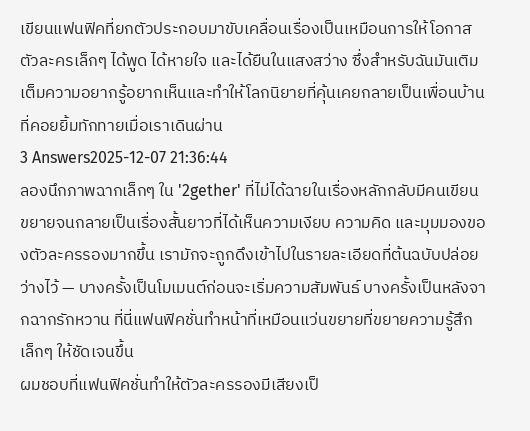เขียนแฟนฟิคที่ยกตัวประกอบมาขับเคลื่อนเรื่องเป็นเหมือนการให้โอกาสตัวละครเล็กๆ ได้พูด ได้หายใจ และได้ยืนในแสงสว่าง ซึ่งสำหรับฉันมันเติมเต็มความอยากรู้อยากเห็นและทำให้โลกนิยายที่คุ้นเคยกลายเป็นเพื่อนบ้านที่คอยยิ้มทักทายเมื่อเราเดินผ่าน
3 Answers2025-12-07 21:36:44
ลองนึกภาพฉากเล็กๆ ใน '2gether' ที่ไม่ได้ฉายในเรื่องหลักกลับมีคนเขียนขยายจนกลายเป็นเรื่องสั้นยาวที่ได้เห็นความเงียบ ความคิด และมุมมองของตัวละครรองมากขึ้น เรามักจะถูกดึงเข้าไปในรายละเอียดที่ต้นฉบับปล่อยว่างไว้ — บางครั้งเป็นโมเมนต์ก่อนจะเริ่มความสัมพันธ์ บางครั้งเป็นหลังจากฉากรักหวาน ที่นี่แฟนฟิคชั่นทำหน้าที่เหมือนแว่นขยายที่ขยายความรู้สึกเล็กๆ ให้ชัดเจนขึ้น
ผมชอบที่แฟนฟิคชั่นทำให้ตัวละครรองมีเสียงเป็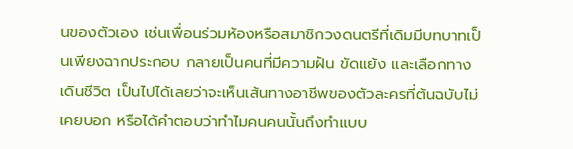นของตัวเอง เช่นเพื่อนร่วมห้องหรือสมาชิกวงดนตรีที่เดิมมีบทบาทเป็นเพียงฉากประกอบ กลายเป็นคนที่มีความฝัน ขัดแย้ง และเลือกทางเดินชีวิต เป็นไปได้เลยว่าจะเห็นเส้นทางอาชีพของตัวละครที่ต้นฉบับไม่เคยบอก หรือได้คำตอบว่าทำไมคนคนนั้นถึงทำแบบ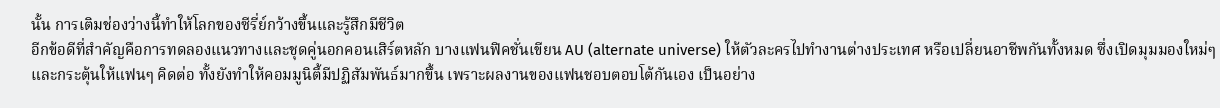นั้น การเติมช่องว่างนี้ทำให้โลกของซีรี่ย์กว้างขึ้นและรู้สึกมีชีวิต
อีกข้อดีที่สำคัญคือการทดลองแนวทางและชุดคู่นอกคอนเสิร์ตหลัก บางแฟนฟิคชั่นเขียน AU (alternate universe) ให้ตัวละครไปทำงานต่างประเทศ หรือเปลี่ยนอาชีพกันทั้งหมด ซึ่งเปิดมุมมองใหม่ๆ และกระตุ้นให้แฟนๆ คิดต่อ ทั้งยังทำให้คอมมูนิตี้มีปฏิสัมพันธ์มากขึ้น เพราะผลงานของแฟนชอบตอบโต้กันเอง เป็นอย่าง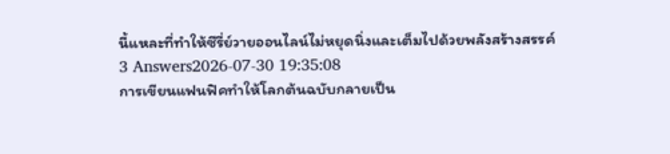นี้แหละที่ทำให้ซีรี่ย์วายออนไลน์ไม่หยุดนิ่งและเต็มไปด้วยพลังสร้างสรรค์
3 Answers2026-07-30 19:35:08
การเขียนแฟนฟิคทำให้โลกต้นฉบับกลายเป็น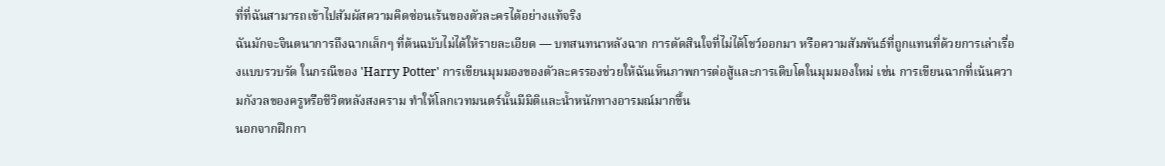ที่ที่ฉันสามารถเข้าไปสัมผัสความคิดซ่อนเร้นของตัวละครได้อย่างแท้จริง
ฉันมักจะจินตนาการถึงฉากเล็กๆ ที่ต้นฉบับไม่ได้ให้รายละเอียด — บทสนทนาหลังฉาก การตัดสินใจที่ไม่ได้โชว์ออกมา หรือความสัมพันธ์ที่ถูกแทนที่ด้วยการเล่าเรื่องแบบรวบรัด ในกรณีของ 'Harry Potter' การเขียนมุมมองของตัวละครรองช่วยให้ฉันเห็นภาพการต่อสู้และการเติบโตในมุมมองใหม่ เช่น การเขียนฉากที่เน้นความกังวลของครูหรือชีวิตหลังสงคราม ทำให้โลกเวทมนตร์นั้นมีมิติและน้ำหนักทางอารมณ์มากขึ้น
นอกจากฝึกกา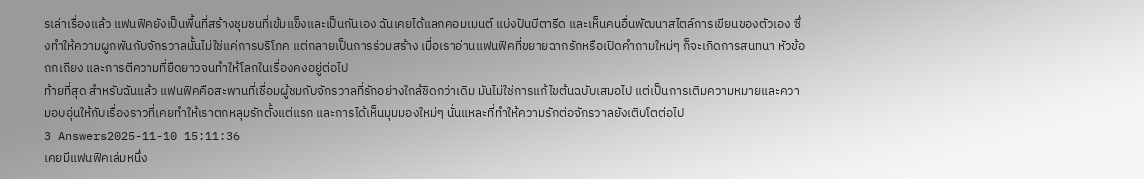รเล่าเรื่องแล้ว แฟนฟิคยังเป็นพื้นที่สร้างชุมชนที่เข้มแข็งและเป็นกันเอง ฉันเคยได้แลกคอมเมนต์ แบ่งปันบีตารีด และเห็นคนอื่นพัฒนาสไตล์การเขียนของตัวเอง ซึ่งทำให้ความผูกพันกับจักรวาลนั้นไม่ใช่แค่การบริโภค แต่กลายเป็นการร่วมสร้าง เมื่อเราอ่านแฟนฟิคที่ขยายฉากรักหรือเปิดคำถามใหม่ๆ ก็จะเกิดการสนทนา หัวข้อถกเถียง และการตีความที่ยืดยาวจนทำให้โลกในเรื่องคงอยู่ต่อไป
ท้ายที่สุด สำหรับฉันแล้ว แฟนฟิคคือสะพานที่เชื่อมผู้ชมกับจักรวาลที่รักอย่างใกล้ชิดกว่าเดิม มันไม่ใช่การแก้ไขต้นฉบับเสมอไป แต่เป็นการเติมความหมายและความอบอุ่นให้กับเรื่องราวที่เคยทำให้เราตกหลุมรักตั้งแต่แรก และการได้เห็นมุมมองใหม่ๆ นั่นแหละที่ทำให้ความรักต่อจักรวาลยังเติบโตต่อไป
3 Answers2025-11-10 15:11:36
เคยมีแฟนฟิคเล่มหนึ่ง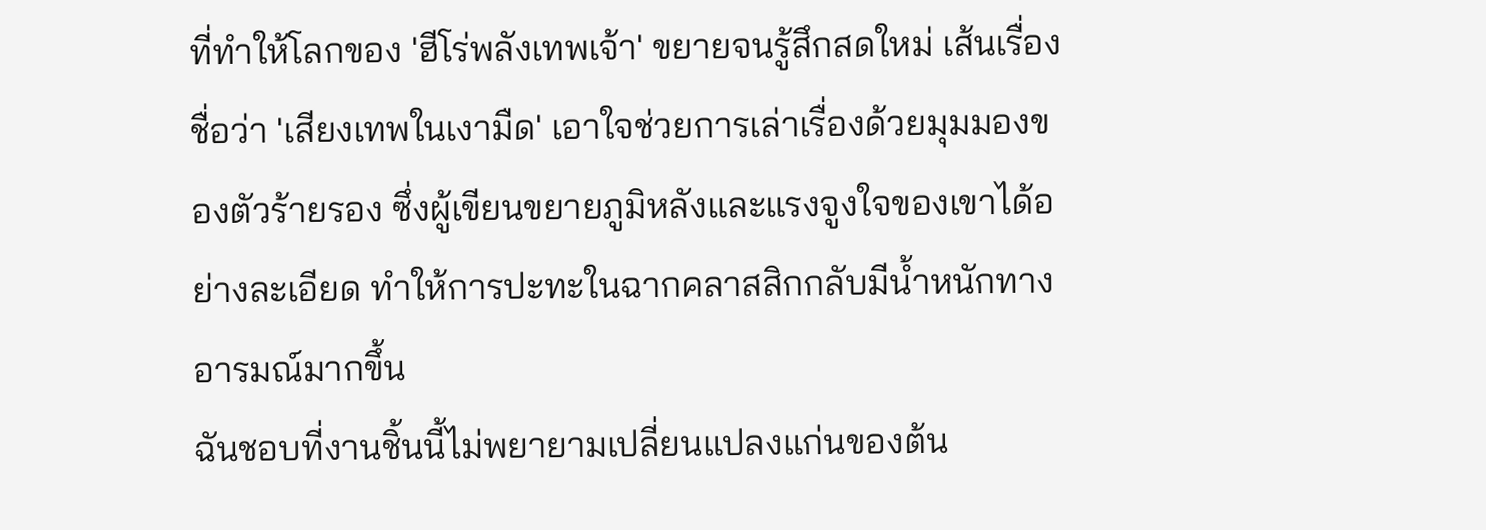ที่ทำให้โลกของ 'ฮีโร่พลังเทพเจ้า' ขยายจนรู้สึกสดใหม่ เส้นเรื่องชื่อว่า 'เสียงเทพในเงามืด' เอาใจช่วยการเล่าเรื่องด้วยมุมมองของตัวร้ายรอง ซึ่งผู้เขียนขยายภูมิหลังและแรงจูงใจของเขาได้อย่างละเอียด ทำให้การปะทะในฉากคลาสสิกกลับมีน้ำหนักทางอารมณ์มากขึ้น
ฉันชอบที่งานชิ้นนี้ไม่พยายามเปลี่ยนแปลงแก่นของต้น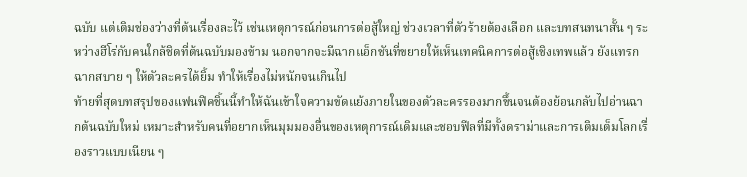ฉบับ แต่เติมช่องว่างที่ต้นเรื่องละไว้ เช่นเหตุการณ์ก่อนการต่อสู้ใหญ่ ช่วงเวลาที่ตัวร้ายต้องเลือก และบทสนทนาสั้น ๆ ระหว่างฮีโร่กับคนใกล้ชิดที่ต้นฉบับมองข้าม นอกจากจะมีฉากแอ็กชันที่ขยายให้เห็นเทคนิคการต่อสู้เชิงเทพแล้ว ยังแทรกฉากสบาย ๆ ให้ตัวละครได้ยิ้ม ทำให้เรื่องไม่หนักจนเกินไป
ท้ายที่สุดบทสรุปของแฟนฟิคชิ้นนี้ทำให้ฉันเข้าใจความขัดแย้งภายในของตัวละครรองมากขึ้นจนต้องย้อนกลับไปอ่านฉากต้นฉบับใหม่ เหมาะสำหรับคนที่อยากเห็นมุมมองอื่นของเหตุการณ์เดิมและชอบฟีลที่มีทั้งดราม่าและการเติมเต็มโลกเรื่องราวแบบเนียน ๆ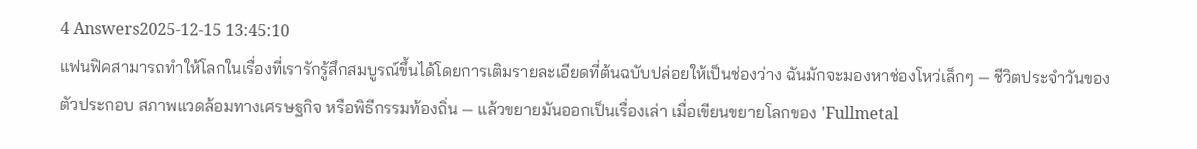4 Answers2025-12-15 13:45:10
แฟนฟิคสามารถทำให้โลกในเรื่องที่เรารักรู้สึกสมบูรณ์ขึ้นได้โดยการเติมรายละเอียดที่ต้นฉบับปล่อยให้เป็นช่องว่าง ฉันมักจะมองหาช่องโหว่เล็กๆ — ชีวิตประจำวันของตัวประกอบ สภาพแวดล้อมทางเศรษฐกิจ หรือพิธีกรรมท้องถิ่น — แล้วขยายมันออกเป็นเรื่องเล่า เมื่อเขียนขยายโลกของ 'Fullmetal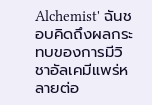Alchemist' ฉันชอบคิดถึงผลกระทบของการมีวิชาอัลเคมีแพร่หลายต่อ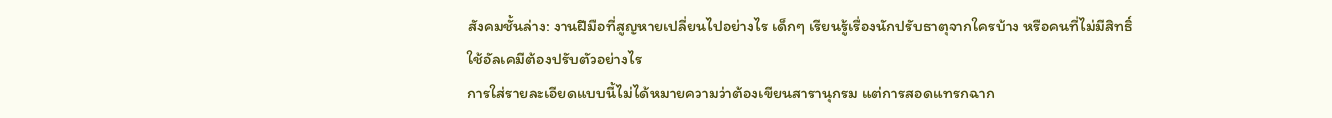สังคมชั้นล่าง: งานฝีมือที่สูญหายเปลี่ยนไปอย่างไร เด็กๆ เรียนรู้เรื่องนักปรับธาตุจากใครบ้าง หรือคนที่ไม่มีสิทธิ์ใช้อัลเคมีต้องปรับตัวอย่างไร
การใส่รายละเอียดแบบนี้ไม่ได้หมายความว่าต้องเขียนสารานุกรม แต่การสอดแทรกฉาก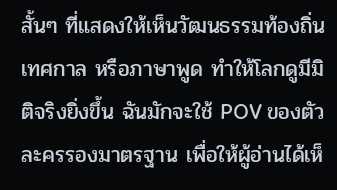สั้นๆ ที่แสดงให้เห็นวัฒนธรรมท้องถิ่น เทศกาล หรือภาษาพูด ทำให้โลกดูมีมิติจริงยิ่งขึ้น ฉันมักจะใช้ POV ของตัวละครรองมาตรฐาน เพื่อให้ผู้อ่านได้เห็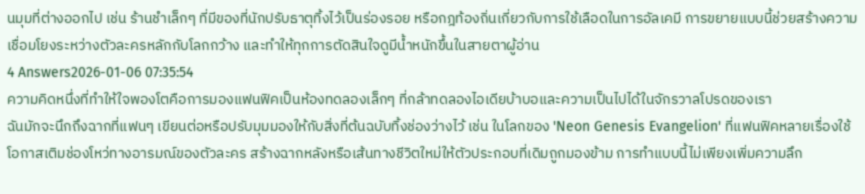นมุมที่ต่างออกไป เช่น ร้านชำเล็กๆ ที่มีของที่นักปรับธาตุทิ้งไว้เป็นร่องรอย หรือกฎท้องถิ่นเกี่ยวกับการใช้เลือดในการอัลเคมี การขยายแบบนี้ช่วยสร้างความเชื่อมโยงระหว่างตัวละครหลักกับโลกกว้าง และทำให้ทุกการตัดสินใจดูมีน้ำหนักขึ้นในสายตาผู้อ่าน
4 Answers2026-01-06 07:35:54
ความคิดหนึ่งที่ทำให้ใจพองโตคือการมองแฟนฟิคเป็นห้องทดลองเล็กๆ ที่กล้าทดลองไอเดียบ้าบอและความเป็นไปได้ในจักรวาลโปรดของเรา
ฉันมักจะนึกถึงฉากที่แฟนๆ เขียนต่อหรือปรับมุมมองให้กับสิ่งที่ต้นฉบับทิ้งช่องว่างไว้ เช่น ในโลกของ 'Neon Genesis Evangelion' ที่แฟนฟิคหลายเรื่องใช้โอกาสเติมช่องโหว่ทางอารมณ์ของตัวละคร สร้างฉากหลังหรือเส้นทางชีวิตใหม่ให้ตัวประกอบที่เดิมถูกมองข้าม การทำแบบนี้ไม่เพียงเพิ่มความลึก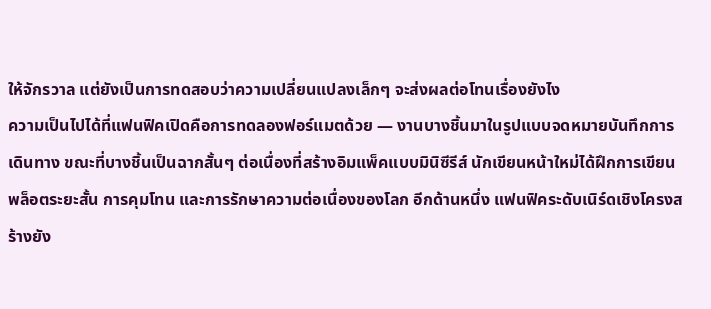ให้จักรวาล แต่ยังเป็นการทดสอบว่าความเปลี่ยนแปลงเล็กๆ จะส่งผลต่อโทนเรื่องยังไง
ความเป็นไปได้ที่แฟนฟิคเปิดคือการทดลองฟอร์แมตด้วย — งานบางชิ้นมาในรูปแบบจดหมายบันทึกการเดินทาง ขณะที่บางชิ้นเป็นฉากสั้นๆ ต่อเนื่องที่สร้างอิมแพ็คแบบมินิซีรีส์ นักเขียนหน้าใหม่ได้ฝึกการเขียนพล็อตระยะสั้น การคุมโทน และการรักษาความต่อเนื่องของโลก อีกด้านหนึ่ง แฟนฟิคระดับเนิร์ดเชิงโครงสร้างยัง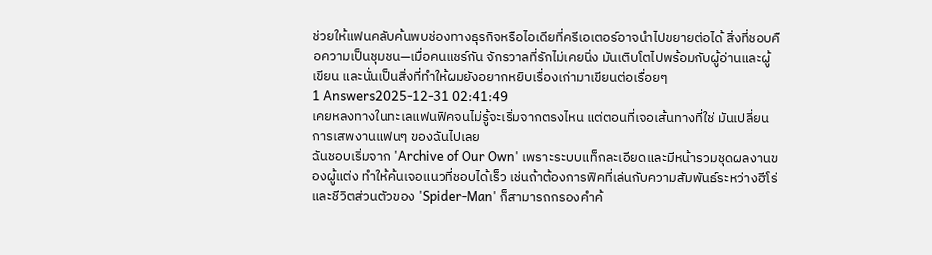ช่วยให้แฟนคลับค้นพบช่องทางธุรกิจหรือไอเดียที่ครีเอเตอร์อาจนำไปขยายต่อได้ สิ่งที่ชอบคือความเป็นชุมชน—เมื่อคนแชร์กัน จักรวาลที่รักไม่เคยนิ่ง มันเติบโตไปพร้อมกับผู้อ่านและผู้เขียน และนั่นเป็นสิ่งที่ทำให้ผมยังอยากหยิบเรื่องเก่ามาเขียนต่อเรื่อยๆ
1 Answers2025-12-31 02:41:49
เคยหลงทางในทะเลแฟนฟิคจนไม่รู้จะเริ่มจากตรงไหน แต่ตอนที่เจอเส้นทางที่ใช่ มันเปลี่ยนการเสพงานแฟนๆ ของฉันไปเลย
ฉันชอบเริ่มจาก 'Archive of Our Own' เพราะระบบแท็กละเอียดและมีหน้ารวมชุดผลงานของผู้แต่ง ทำให้ค้นเจอแนวที่ชอบได้เร็ว เช่นถ้าต้องการฟิคที่เล่นกับความสัมพันธ์ระหว่างฮีโร่และชีวิตส่วนตัวของ 'Spider-Man' ก็สามารถกรองคำค้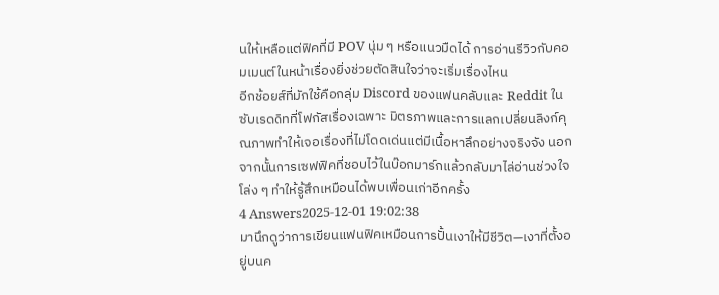นให้เหลือแต่ฟิคที่มี POV นุ่ม ๆ หรือแนวมืดได้ การอ่านรีวิวกับคอมเมนต์ในหน้าเรื่องยิ่งช่วยตัดสินใจว่าจะเริ่มเรื่องไหน
อีกช้อยส์ที่มักใช้คือกลุ่ม Discord ของแฟนคลับและ Reddit ในซับเรดดิทที่โฟกัสเรื่องเฉพาะ มิตรภาพและการแลกเปลี่ยนลิงก์คุณภาพทำให้เจอเรื่องที่ไม่โดดเด่นแต่มีเนื้อหาลึกอย่างจริงจัง นอกจากนั้นการเซฟฟิคที่ชอบไว้ในบ๊อกมาร์กแล้วกลับมาไล่อ่านช่วงใจโล่ง ๆ ทำให้รู้สึกเหมือนได้พบเพื่อนเก่าอีกครั้ง
4 Answers2025-12-01 19:02:38
มานึกดูว่าการเขียนแฟนฟิคเหมือนการปั้นเงาให้มีชีวิต—เงาที่ตั้งอยู่บนค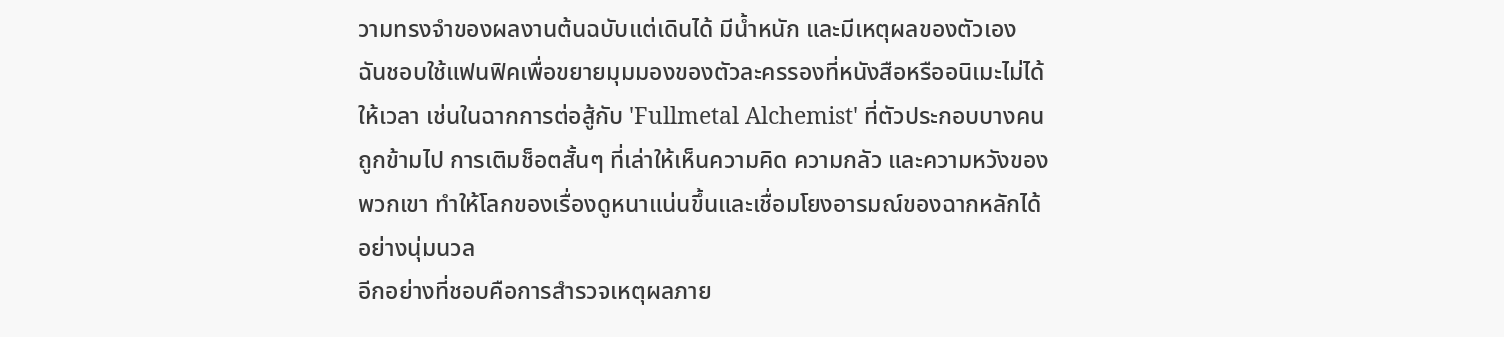วามทรงจำของผลงานต้นฉบับแต่เดินได้ มีน้ำหนัก และมีเหตุผลของตัวเอง ฉันชอบใช้แฟนฟิคเพื่อขยายมุมมองของตัวละครรองที่หนังสือหรืออนิเมะไม่ได้ให้เวลา เช่นในฉากการต่อสู้กับ 'Fullmetal Alchemist' ที่ตัวประกอบบางคนถูกข้ามไป การเติมช็อตสั้นๆ ที่เล่าให้เห็นความคิด ความกลัว และความหวังของพวกเขา ทำให้โลกของเรื่องดูหนาแน่นขึ้นและเชื่อมโยงอารมณ์ของฉากหลักได้อย่างนุ่มนวล
อีกอย่างที่ชอบคือการสำรวจเหตุผลภาย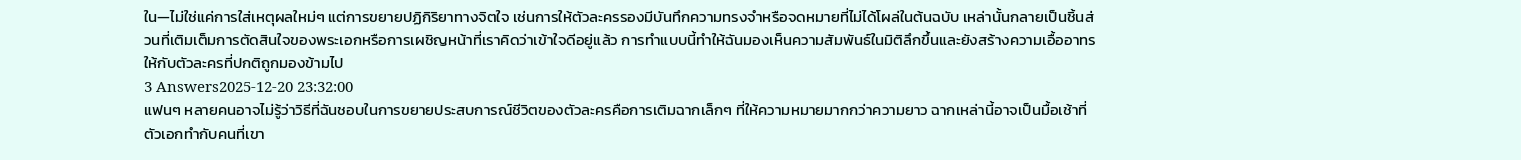ใน—ไม่ใช่แค่การใส่เหตุผลใหม่ๆ แต่การขยายปฏิกิริยาทางจิตใจ เช่นการให้ตัวละครรองมีบันทึกความทรงจำหรือจดหมายที่ไม่ได้โผล่ในต้นฉบับ เหล่านั้นกลายเป็นชิ้นส่วนที่เติมเต็มการตัดสินใจของพระเอกหรือการเผชิญหน้าที่เราคิดว่าเข้าใจดีอยู่แล้ว การทำแบบนี้ทำให้ฉันมองเห็นความสัมพันธ์ในมิติลึกขึ้นและยังสร้างความเอื้ออาทรให้กับตัวละครที่ปกติถูกมองข้ามไป
3 Answers2025-12-20 23:32:00
แฟนๆ หลายคนอาจไม่รู้ว่าวิธีที่ฉันชอบในการขยายประสบการณ์ชีวิตของตัวละครคือการเติมฉากเล็กๆ ที่ให้ความหมายมากกว่าความยาว ฉากเหล่านี้อาจเป็นมื้อเช้าที่ตัวเอกทำกับคนที่เขา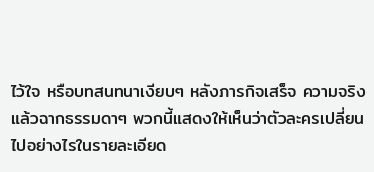ไว้ใจ หรือบทสนทนาเงียบๆ หลังภารกิจเสร็จ ความจริงแล้วฉากธรรมดาๆ พวกนี้แสดงให้เห็นว่าตัวละครเปลี่ยนไปอย่างไรในรายละเอียด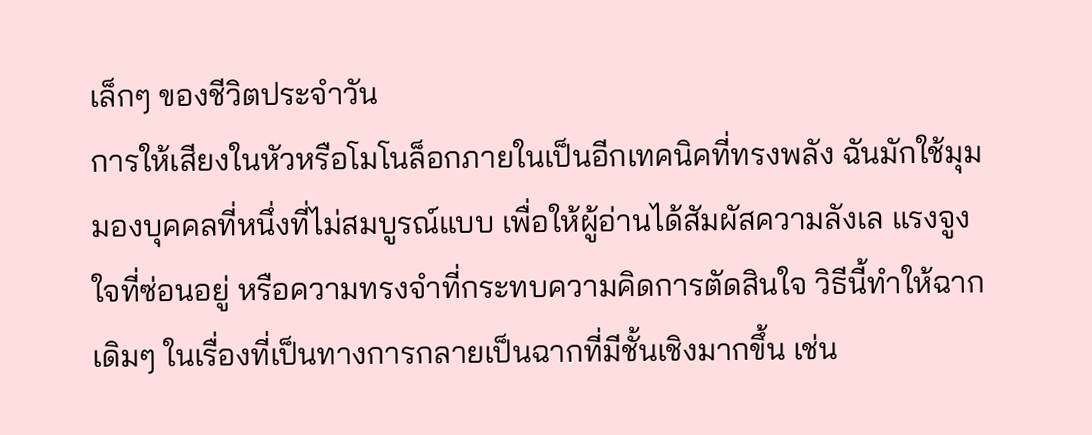เล็กๆ ของชีวิตประจำวัน
การให้เสียงในหัวหรือโมโนล็อกภายในเป็นอีกเทคนิคที่ทรงพลัง ฉันมักใช้มุมมองบุคคลที่หนึ่งที่ไม่สมบูรณ์แบบ เพื่อให้ผู้อ่านได้สัมผัสความลังเล แรงจูงใจที่ซ่อนอยู่ หรือความทรงจำที่กระทบความคิดการตัดสินใจ วิธีนี้ทำให้ฉากเดิมๆ ในเรื่องที่เป็นทางการกลายเป็นฉากที่มีชั้นเชิงมากขึ้น เช่น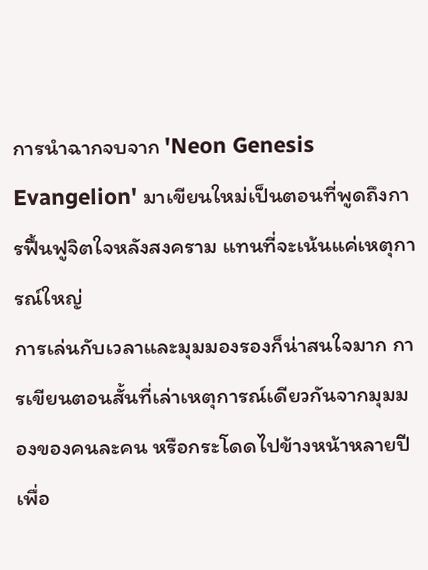การนำฉากจบจาก 'Neon Genesis Evangelion' มาเขียนใหม่เป็นตอนที่พูดถึงการฟื้นฟูจิตใจหลังสงคราม แทนที่จะเน้นแค่เหตุการณ์ใหญ่
การเล่นกับเวลาและมุมมองรองก็น่าสนใจมาก การเขียนตอนสั้นที่เล่าเหตุการณ์เดียวกันจากมุมมองของคนละคน หรือกระโดดไปข้างหน้าหลายปีเพื่อ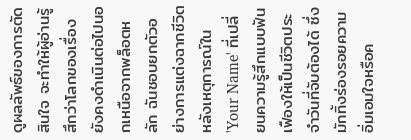ดูผลลัพธ์ของการตัดสินใจ จะทำให้ผู้อ่านรู้สึกว่าโลกของเรื่องยังคงดำเนินต่อไปนอกเหนือจากพล็อตหลัก ฉันชอบยกตัวอย่างการแต่งฉากชีวิตหลังเหตุการณ์ใน 'Your Name' ที่เปลี่ยนความรู้สึกแบบฟันเฟืองให้เป็นชีวิตประจำวันที่จับต้องได้ ซึ่งมักทิ้งร่องรอยความอิ่มเอมใจหรือค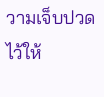วามเจ็บปวดไว้ให้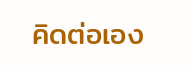คิดต่อเอง